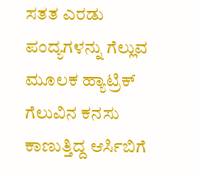ಸತತ ಎರಡು ಪಂದ್ಯಗಳನ್ನು ಗೆಲ್ಲುವ ಮೂಲಕ ಹ್ಯಾಟ್ರಿಕ್ ಗೆಲುವಿನ ಕನಸು ಕಾಣುತ್ತಿದ್ದ ಆರ್ಸಿಬಿಗೆ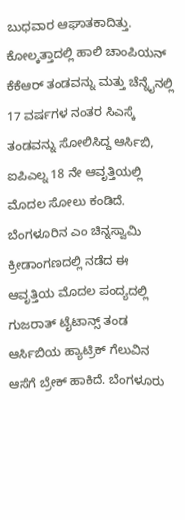ಬುಧವಾರ ಆಘಾತಕಾದಿತ್ತು. ಕೋಲ್ಕತ್ತಾದಲ್ಲಿ ಹಾಲಿ ಚಾಂಪಿಯನ್ ಕೆಕೆಆರ್ ತಂಡವನ್ನು ಮತ್ತು ಚೆನ್ನೈನಲ್ಲಿ 17 ವರ್ಷಗಳ ನಂತರ ಸಿಎಸ್ಕೆ ತಂಡವನ್ನು ಸೋಲಿಸಿದ್ದ ಆರ್ಸಿಬಿ, ಐಪಿಎಲ್ನ 18 ನೇ ಆವೃತ್ತಿಯಲ್ಲಿ ಮೊದಲ ಸೋಲು ಕಂಡಿದೆ. ಬೆಂಗಳೂರಿನ ಎಂ ಚಿನ್ನಸ್ವಾಮಿ ಕ್ರೀಡಾಂಗಣದಲ್ಲಿ ನಡೆದ ಈ ಆವೃತ್ತಿಯ ಮೊದಲ ಪಂದ್ಯದಲ್ಲಿ ಗುಜರಾತ್ ಟೈಟಾನ್ಸ್ ತಂಡ ಆರ್ಸಿಬಿಯ ಹ್ಯಾಟ್ರಿಕ್ ಗೆಲುವಿನ ಆಸೆಗೆ ಬ್ರೇಕ್ ಹಾಕಿದೆ. ಬೆಂಗಳೂರು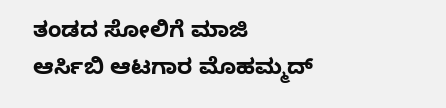ತಂಡದ ಸೋಲಿಗೆ ಮಾಜಿ ಆರ್ಸಿಬಿ ಆಟಗಾರ ಮೊಹಮ್ಮದ್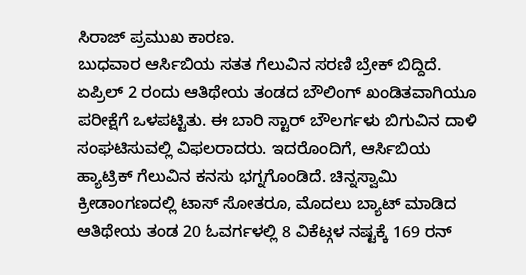ಸಿರಾಜ್ ಪ್ರಮುಖ ಕಾರಣ.
ಬುಧವಾರ ಆರ್ಸಿಬಿಯ ಸತತ ಗೆಲುವಿನ ಸರಣಿ ಬ್ರೇಕ್ ಬಿದ್ದಿದೆ. ಏಪ್ರಿಲ್ 2 ರಂದು ಆತಿಥೇಯ ತಂಡದ ಬೌಲಿಂಗ್ ಖಂಡಿತವಾಗಿಯೂ ಪರೀಕ್ಷೆಗೆ ಒಳಪಟ್ಟಿತು. ಈ ಬಾರಿ ಸ್ಟಾರ್ ಬೌಲರ್ಗಳು ಬಿಗುವಿನ ದಾಳಿ ಸಂಘಟಿಸುವಲ್ಲಿ ವಿಫಲರಾದರು. ಇದರೊಂದಿಗೆ, ಆರ್ಸಿಬಿಯ ಹ್ಯಾಟ್ರಿಕ್ ಗೆಲುವಿನ ಕನಸು ಭಗ್ನಗೊಂಡಿದೆ. ಚಿನ್ನಸ್ವಾಮಿ ಕ್ರೀಡಾಂಗಣದಲ್ಲಿ ಟಾಸ್ ಸೋತರೂ, ಮೊದಲು ಬ್ಯಾಟ್ ಮಾಡಿದ ಆತಿಥೇಯ ತಂಡ 20 ಓವರ್ಗಳಲ್ಲಿ 8 ವಿಕೆಟ್ಗಳ ನಷ್ಟಕ್ಕೆ 169 ರನ್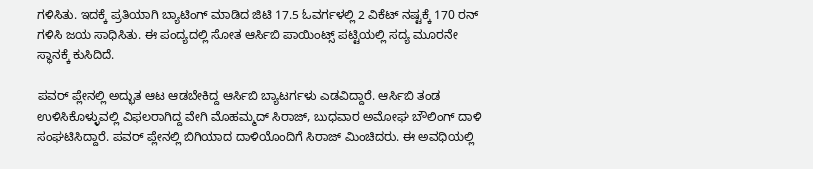ಗಳಿಸಿತು. ಇದಕ್ಕೆ ಪ್ರತಿಯಾಗಿ ಬ್ಯಾಟಿಂಗ್ ಮಾಡಿದ ಜಿಟಿ 17.5 ಓವರ್ಗಳಲ್ಲಿ 2 ವಿಕೆಟ್ ನಷ್ಟಕ್ಕೆ 170 ರನ್ ಗಳಿಸಿ ಜಯ ಸಾಧಿಸಿತು. ಈ ಪಂದ್ಯದಲ್ಲಿ ಸೋತ ಆರ್ಸಿಬಿ ಪಾಯಿಂಟ್ಸ್ ಪಟ್ಟಿಯಲ್ಲಿ ಸದ್ಯ ಮೂರನೇ ಸ್ಥಾನಕ್ಕೆ ಕುಸಿದಿದೆ.

ಪವರ್ ಪ್ಲೇನಲ್ಲಿ ಅದ್ಭುತ ಆಟ ಆಡಬೇಕಿದ್ದ ಆರ್ಸಿಬಿ ಬ್ಯಾಟರ್ಗಳು ಎಡವಿದ್ದಾರೆ. ಆರ್ಸಿಬಿ ತಂಡ ಉಳಿಸಿಕೊಳ್ಳುವಲ್ಲಿ ವಿಫಲರಾಗಿದ್ದ ವೇಗಿ ಮೊಹಮ್ಮದ್ ಸಿರಾಜ್, ಬುಧವಾರ ಅಮೋಘ ಬೌಲಿಂಗ್ ದಾಳಿ ಸಂಘಟಿಸಿದ್ದಾರೆ. ಪವರ್ ಪ್ಲೇನಲ್ಲಿ ಬಿಗಿಯಾದ ದಾಳಿಯೊಂದಿಗೆ ಸಿರಾಜ್ ಮಿಂಚಿದರು. ಈ ಅವಧಿಯಲ್ಲಿ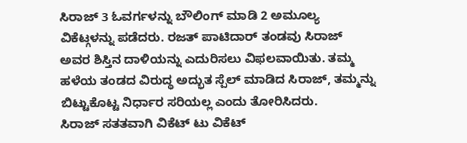ಸಿರಾಜ್ 3 ಓವರ್ಗಳನ್ನು ಬೌಲಿಂಗ್ ಮಾಡಿ 2 ಅಮೂಲ್ಯ ವಿಕೆಟ್ಗಳನ್ನು ಪಡೆದರು. ರಜತ್ ಪಾಟಿದಾರ್ ತಂಡವು ಸಿರಾಜ್ ಅವರ ಶಿಸ್ತಿನ ದಾಳಿಯನ್ನು ಎದುರಿಸಲು ವಿಫಲವಾಯಿತು. ತಮ್ಮ ಹಳೆಯ ತಂಡದ ವಿರುದ್ಧ ಅದ್ಭುತ ಸ್ಪೆಲ್ ಮಾಡಿದ ಸಿರಾಜ್, ತಮ್ಮನ್ನು ಬಿಟ್ಟುಕೊಟ್ಟ ನಿರ್ಧಾರ ಸರಿಯಲ್ಲ ಎಂದು ತೋರಿಸಿದರು.
ಸಿರಾಜ್ ಸತತವಾಗಿ ವಿಕೆಟ್ ಟು ವಿಕೆಟ್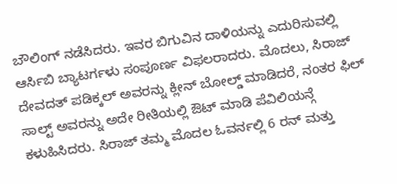ಬೌಲಿಂಗ್ ನಡೆಸಿದರು. ಇವರ ಬಿಗುವಿನ ದಾಳಿಯನ್ನು ಎದುರಿಸುವಲ್ಲಿ ಆರ್ಸಿಬಿ ಬ್ಯಾಟರ್ಗಳು ಸಂಪೂರ್ಣ ವಿಫಲರಾದರು. ಮೊದಲು, ಸಿರಾಜ್ ದೇವದತ್ ಪಡಿಕ್ಕಲ್ ಅವರನ್ನು ಕ್ಲೀನ್ ಬೋಲ್ಡ್ ಮಾಡಿದರೆ, ನಂತರ ಫಿಲ್ ಸಾಲ್ಟ್ ಅವರನ್ನು ಅದೇ ರೀತಿಯಲ್ಲಿ ಔಟ್ ಮಾಡಿ ಪೆವಿಲಿಯನ್ಗೆ ಕಳುಹಿಸಿದರು. ಸಿರಾಜ್ ತಮ್ಮ ಮೊದಲ ಓವರ್ನಲ್ಲಿ 6 ರನ್ ಮತ್ತು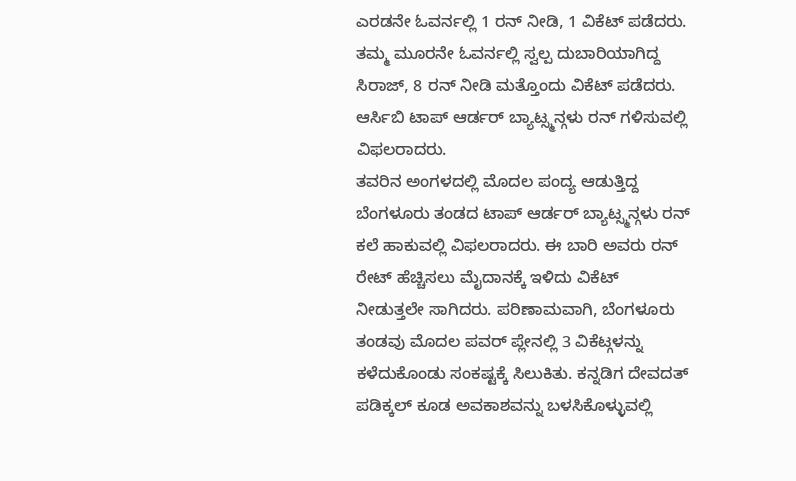ಎರಡನೇ ಓವರ್ನಲ್ಲಿ 1 ರನ್ ನೀಡಿ, 1 ವಿಕೆಟ್ ಪಡೆದರು. ತಮ್ಮ ಮೂರನೇ ಓವರ್ನಲ್ಲಿ ಸ್ವಲ್ಪ ದುಬಾರಿಯಾಗಿದ್ದ ಸಿರಾಜ್, 8 ರನ್ ನೀಡಿ ಮತ್ತೊಂದು ವಿಕೆಟ್ ಪಡೆದರು. ಆರ್ಸಿಬಿ ಟಾಪ್ ಆರ್ಡರ್ ಬ್ಯಾಟ್ಸ್ಮನ್ಗಳು ರನ್ ಗಳಿಸುವಲ್ಲಿ ವಿಫಲರಾದರು.
ತವರಿನ ಅಂಗಳದಲ್ಲಿ ಮೊದಲ ಪಂದ್ಯ ಆಡುತ್ತಿದ್ದ ಬೆಂಗಳೂರು ತಂಡದ ಟಾಪ್ ಆರ್ಡರ್ ಬ್ಯಾಟ್ಸ್ಮನ್ಗಳು ರನ್ ಕಲೆ ಹಾಕುವಲ್ಲಿ ವಿಫಲರಾದರು. ಈ ಬಾರಿ ಅವರು ರನ್ ರೇಟ್ ಹೆಚ್ಚಿಸಲು ಮೈದಾನಕ್ಕೆ ಇಳಿದು ವಿಕೆಟ್ ನೀಡುತ್ತಲೇ ಸಾಗಿದರು. ಪರಿಣಾಮವಾಗಿ, ಬೆಂಗಳೂರು ತಂಡವು ಮೊದಲ ಪವರ್ ಪ್ಲೇನಲ್ಲಿ 3 ವಿಕೆಟ್ಗಳನ್ನು ಕಳೆದುಕೊಂಡು ಸಂಕಷ್ಟಕ್ಕೆ ಸಿಲುಕಿತು. ಕನ್ನಡಿಗ ದೇವದತ್ ಪಡಿಕ್ಕಲ್ ಕೂಡ ಅವಕಾಶವನ್ನು ಬಳಸಿಕೊಳ್ಳುವಲ್ಲಿ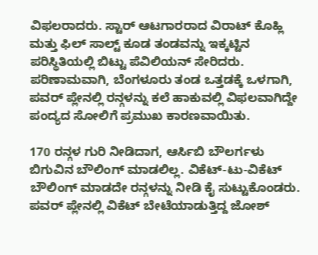ವಿಫಲರಾದರು. ಸ್ಟಾರ್ ಆಟಗಾರರಾದ ವಿರಾಟ್ ಕೊಹ್ಲಿ ಮತ್ತು ಫಿಲ್ ಸಾಲ್ಟ್ ಕೂಡ ತಂಡವನ್ನು ಇಕ್ಕಟ್ಟಿನ ಪರಿಸ್ಥಿತಿಯಲ್ಲಿ ಬಿಟ್ಟು ಪೆವಿಲಿಯನ್ ಸೇರಿದರು. ಪರಿಣಾಮವಾಗಿ, ಬೆಂಗಳೂರು ತಂಡ ಒತ್ತಡಕ್ಕೆ ಒಳಗಾಗಿ, ಪವರ್ ಪ್ಲೇನಲ್ಲಿ ರನ್ಗಳನ್ನು ಕಲೆ ಹಾಕುವಲ್ಲಿ ವಿಫಲವಾಗಿದ್ದೇ ಪಂದ್ಯದ ಸೋಲಿಗೆ ಪ್ರಮುಖ ಕಾರಣವಾಯಿತು.

170 ರನ್ಗಳ ಗುರಿ ನೀಡಿದಾಗ, ಆರ್ಸಿಬಿ ಬೌಲರ್ಗಳು ಬಿಗುವಿನ ಬೌಲಿಂಗ್ ಮಾಡಲಿಲ್ಲ. ವಿಕೆಟ್-ಟು-ವಿಕೆಟ್ ಬೌಲಿಂಗ್ ಮಾಡದೇ ರನ್ಗಳನ್ನು ನೀಡಿ ಕೈ ಸುಟ್ಟುಕೊಂಡರು. ಪವರ್ ಪ್ಲೇನಲ್ಲಿ ವಿಕೆಟ್ ಬೇಟೆಯಾಡುತ್ತಿದ್ದ ಜೋಶ್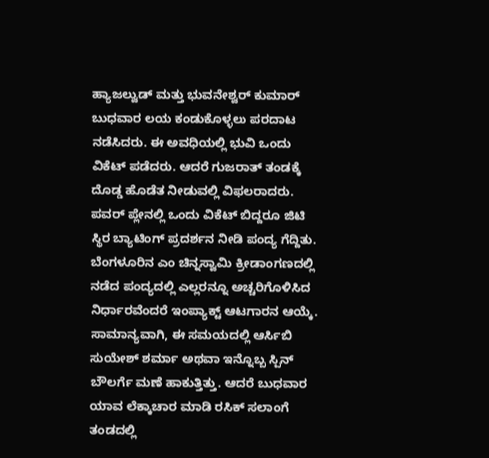ಹ್ಯಾಜಲ್ವುಡ್ ಮತ್ತು ಭುವನೇಶ್ವರ್ ಕುಮಾರ್ ಬುಧವಾರ ಲಯ ಕಂಡುಕೊಳ್ಳಲು ಪರದಾಟ ನಡೆಸಿದರು. ಈ ಅವಧಿಯಲ್ಲಿ ಭುವಿ ಒಂದು ವಿಕೆಟ್ ಪಡೆದರು. ಆದರೆ ಗುಜರಾತ್ ತಂಡಕ್ಕೆ ದೊಡ್ಡ ಹೊಡೆತ ನೀಡುವಲ್ಲಿ ವಿಫಲರಾದರು. ಪವರ್ ಪ್ಲೇನಲ್ಲಿ ಒಂದು ವಿಕೆಟ್ ಬಿದ್ದರೂ ಜಿಟಿ ಸ್ಥಿರ ಬ್ಯಾಟಿಂಗ್ ಪ್ರದರ್ಶನ ನೀಡಿ ಪಂದ್ಯ ಗೆದ್ದಿತು.
ಬೆಂಗಳೂರಿನ ಎಂ ಚಿನ್ನಸ್ವಾಮಿ ಕ್ರೀಡಾಂಗಣದಲ್ಲಿ ನಡೆದ ಪಂದ್ಯದಲ್ಲಿ ಎಲ್ಲರನ್ನೂ ಅಚ್ಚರಿಗೊಳಿಸಿದ ನಿರ್ಧಾರವೆಂದರೆ ಇಂಪ್ಯಾಕ್ಟ್ ಆಟಗಾರನ ಆಯ್ಕೆ. ಸಾಮಾನ್ಯವಾಗಿ, ಈ ಸಮಯದಲ್ಲಿ ಆರ್ಸಿಬಿ ಸುಯೇಶ್ ಶರ್ಮಾ ಅಥವಾ ಇನ್ನೊಬ್ಬ ಸ್ಪಿನ್ ಬೌಲರ್ಗೆ ಮಣೆ ಹಾಕುತ್ತಿತ್ತು. ಆದರೆ ಬುಧವಾರ ಯಾವ ಲೆಕ್ಕಾಚಾರ ಮಾಡಿ ರಸಿಕ್ ಸಲಾಂಗೆ ತಂಡದಲ್ಲಿ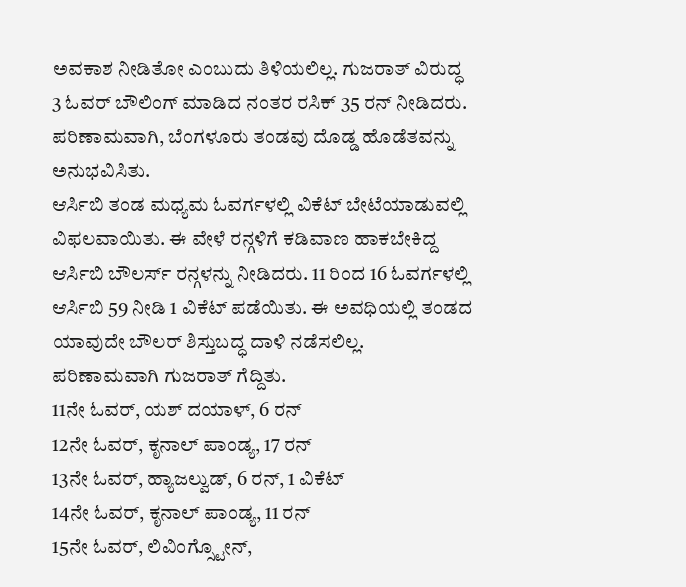ಅವಕಾಶ ನೀಡಿತೋ ಎಂಬುದು ತಿಳಿಯಲಿಲ್ಲ. ಗುಜರಾತ್ ವಿರುದ್ಧ 3 ಓವರ್ ಬೌಲಿಂಗ್ ಮಾಡಿದ ನಂತರ ರಸಿಕ್ 35 ರನ್ ನೀಡಿದರು. ಪರಿಣಾಮವಾಗಿ, ಬೆಂಗಳೂರು ತಂಡವು ದೊಡ್ಡ ಹೊಡೆತವನ್ನು ಅನುಭವಿಸಿತು.
ಆರ್ಸಿಬಿ ತಂಡ ಮಧ್ಯಮ ಓವರ್ಗಳಲ್ಲಿ ವಿಕೆಟ್ ಬೇಟೆಯಾಡುವಲ್ಲಿ ವಿಫಲವಾಯಿತು. ಈ ವೇಳೆ ರನ್ಗಳಿಗೆ ಕಡಿವಾಣ ಹಾಕಬೇಕಿದ್ದ ಆರ್ಸಿಬಿ ಬೌಲರ್ಸ್ ರನ್ಗಳನ್ನು ನೀಡಿದರು. 11 ರಿಂದ 16 ಓವರ್ಗಳಲ್ಲಿ ಆರ್ಸಿಬಿ 59 ನೀಡಿ 1 ವಿಕೆಟ್ ಪಡೆಯಿತು. ಈ ಅವಧಿಯಲ್ಲಿ ತಂಡದ ಯಾವುದೇ ಬೌಲರ್ ಶಿಸ್ತುಬದ್ಧ ದಾಳಿ ನಡೆಸಲಿಲ್ಲ. ಪರಿಣಾಮವಾಗಿ ಗುಜರಾತ್ ಗೆದ್ದಿತು.
11ನೇ ಓವರ್, ಯಶ್ ದಯಾಳ್, 6 ರನ್
12ನೇ ಓವರ್, ಕೃನಾಲ್ ಪಾಂಡ್ಯ, 17 ರನ್
13ನೇ ಓವರ್, ಹ್ಯಾಜಲ್ವುಡ್, 6 ರನ್, 1 ವಿಕೆಟ್
14ನೇ ಓವರ್, ಕೃನಾಲ್ ಪಾಂಡ್ಯ, 11 ರನ್
15ನೇ ಓವರ್, ಲಿವಿಂಗ್ಸ್ಟೋನ್,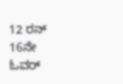12 ರನ್
16ನೇ ಓವರ್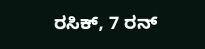ರಸಿಕ್, 7 ರನ್